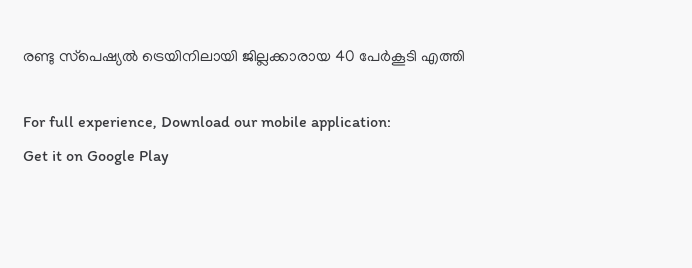രണ്ടു സ്‌പെഷ്യല്‍ ട്രെയിനിലായി ജില്ലക്കാരായ 40 പേര്‍കൂടി എത്തി

For full experience, Download our mobile application:
Get it on Google Play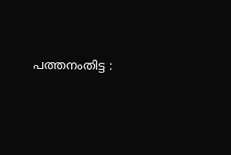പത്തനംതിട്ട :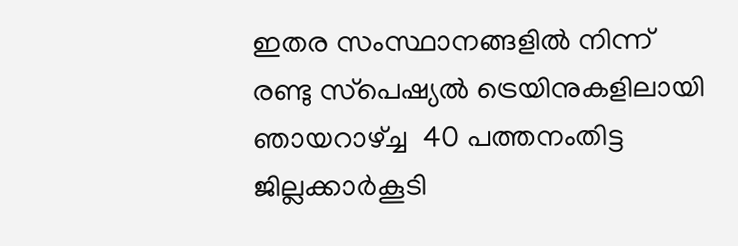ഇതര സംസ്ഥാനങ്ങളില്‍ നിന്ന് രണ്ടു സ്‌പെഷ്യല്‍ ട്രെയിനുകളിലായി ഞായറാഴ്ച്ച  40 പത്തനംതിട്ട ജില്ലക്കാര്‍കൂടി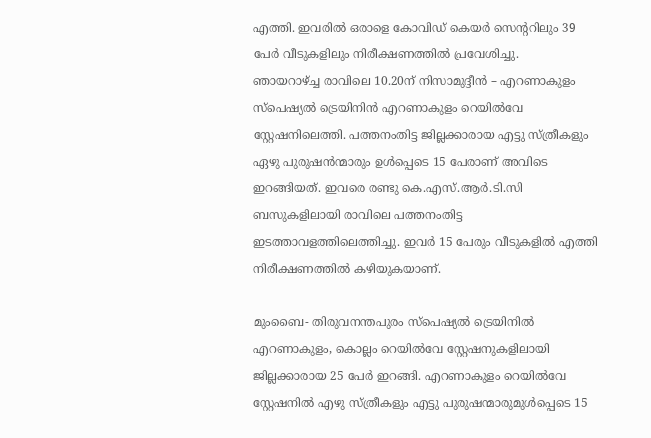എത്തി. ഇവരില്‍ ഒരാളെ കോവിഡ് കെയര്‍ സെന്ററിലും 39 പേര്‍ വീടുകളിലും നിരീക്ഷണത്തില്‍ പ്രവേശിച്ചു.
ഞായറാഴ്ച്ച രാവിലെ 10.20ന് നിസാമുദ്ദീന്‍ – എറണാകുളം സ്‌പെഷ്യല്‍ ട്രെയിനിന്‍ എറണാകുളം റെയില്‍വേ സ്റ്റേഷനിലെത്തി. പത്തനംതിട്ട ജില്ലക്കാരായ എട്ടു സ്ത്രീകളും ഏഴു പുരുഷന്‍ന്മാരും ഉള്‍പ്പെടെ 15 പേരാണ് അവിടെ ഇറങ്ങിയത്. ഇവരെ രണ്ടു കെ.എസ്.ആര്‍.ടി.സി ബസുകളിലായി രാവിലെ പത്തനംതിട്ട ഇടത്താവളത്തിലെത്തിച്ചു. ഇവര്‍ 15 പേരും വീടുകളില്‍ എത്തി നിരീക്ഷണത്തില്‍ കഴിയുകയാണ്.

മുംബൈ- തിരുവനന്തപുരം സ്‌പെഷ്യല്‍ ട്രെയിനില്‍ എറണാകുളം, കൊല്ലം റെയില്‍വേ സ്റ്റേഷനുകളിലായി ജില്ലക്കാരായ 25 പേര്‍ ഇറങ്ങി. എറണാകുളം റെയില്‍വേ സ്റ്റേഷനില്‍ എഴു സ്ത്രീകളും എട്ടു പുരുഷന്മാരുമുള്‍പ്പെടെ 15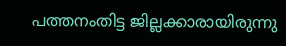പത്തനംതിട്ട ജില്ലക്കാരായിരുന്നു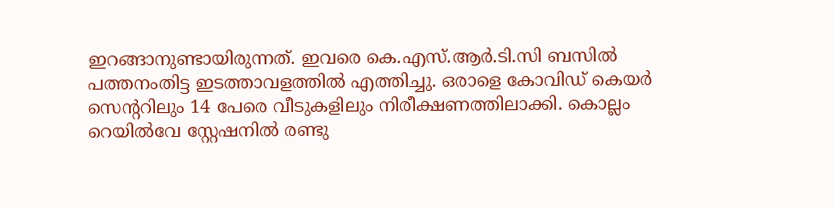ഇറങ്ങാനുണ്ടായിരുന്നത്. ഇവരെ കെ.എസ്.ആര്‍.ടി.സി ബസില്‍ പത്തനംതിട്ട ഇടത്താവളത്തില്‍ എത്തിച്ചു. ഒരാളെ കോവിഡ് കെയര്‍ സെന്ററിലും 14 പേരെ വീടുകളിലും നിരീക്ഷണത്തിലാക്കി. കൊല്ലം റെയില്‍വേ സ്റ്റേഷനില്‍ രണ്ടു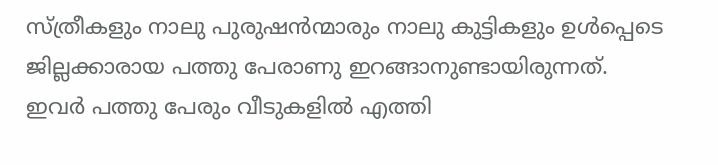സ്ത്രീകളും നാലു പുരുഷന്‍ന്മാരും നാലു കുട്ടികളും ഉള്‍പ്പെടെ ജില്ലക്കാരായ പത്തു പേരാണു ഇറങ്ങാനുണ്ടായിരുന്നത്. ഇവര്‍ പത്തു പേരും വീടുകളില്‍ എത്തി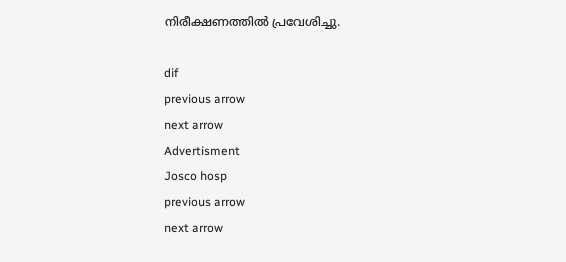നിരീക്ഷണത്തില്‍ പ്രവേശിച്ചു.

dif
previous arrow
next arrow
Advertisment
Josco hosp
previous arrow
next arrow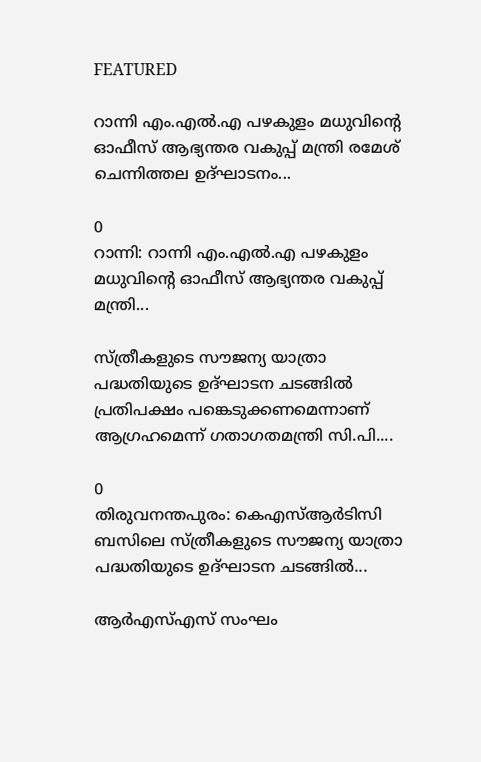FEATURED

റാന്നി എം.എൽ.എ പഴകുളം മധുവിന്റെ ഓഫീസ് ആഭ്യന്തര വകുപ്പ് മന്ത്രി രമേശ് ചെന്നിത്തല ഉദ്ഘാടനം...

0
റാന്നി: റാന്നി എം.എൽ.എ പഴകുളം മധുവിന്റെ ഓഫീസ് ആഭ്യന്തര വകുപ്പ് മന്ത്രി...

സ്ത്രീകളുടെ സൗജന്യ യാത്രാ പദ്ധതിയുടെ ഉദ്ഘാടന ചടങ്ങിൽ പ്രതിപക്ഷം പങ്കെടുക്കണമെന്നാണ് ആഗ്രഹമെന്ന് ഗതാഗതമന്ത്രി സി.പി....

0
തിരുവനന്തപുരം: കെഎസ്ആർടിസി ബസിലെ സ്ത്രീകളുടെ സൗജന്യ യാത്രാ പദ്ധതിയുടെ ഉദ്ഘാടന ചടങ്ങിൽ...

ആർഎസ്എസ് സംഘം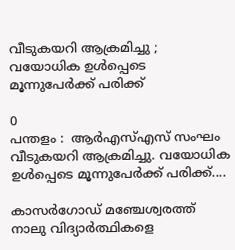വീടുകയറി ആക്രമിച്ചു ; വയോധിക ഉൾപ്പെടെ മൂന്നുപേർക്ക് പരിക്ക്

0
പന്തളം :  ആർഎസ്എസ് സംഘം വീടുകയറി ആക്രമിച്ചു. വയോധിക ഉൾപ്പെടെ മൂന്നുപേർക്ക് പരിക്ക്....

കാസർഗോഡ് മഞ്ചേശ്വരത്ത് നാലു വിദ്യാർത്ഥികളെ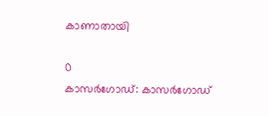കാണാതായി

0
കാസർഗോഡ്: കാസർഗോഡ്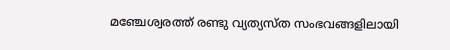മഞ്ചേശ്വരത്ത് രണ്ടു വ്യത്യസ്‌ത സംഭവങ്ങളിലായി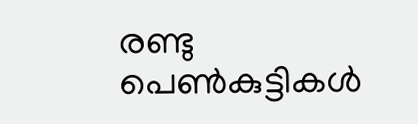രണ്ടു പെൺകുട്ടികൾ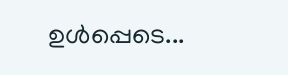ഉൾപ്പെടെ...